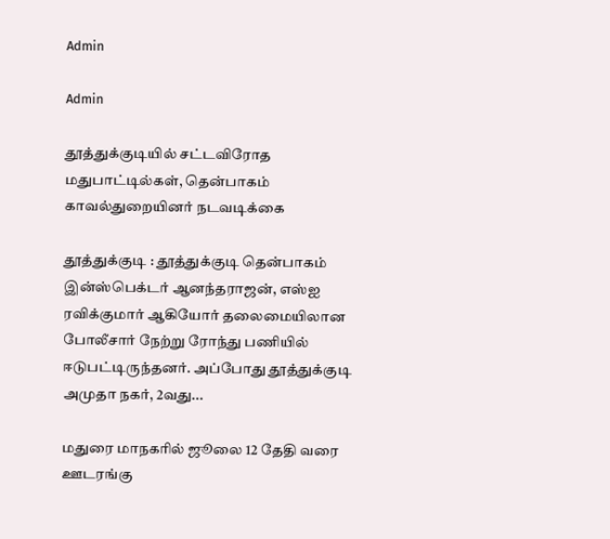Admin

Admin

தூத்துக்குடியில் சட்டவிரோத மதுபாட்டில்கள், தென்பாகம் காவல்துறையினர் நடவடிக்கை

தூத்துக்குடி : தூத்துக்குடி தென்பாகம் இன்ஸ்பெக்டர் ஆனந்தராஜன், எஸ்ஐ ரவிக்குமார் ஆகியோர் தலைமையிலான போலீசார் நேற்று ரோந்து பணியில் ஈடுபட்டிருந்தனர். அப்போது தூத்துக்குடி அமுதா நகர், 2வது...

மதுரை மாநகரில் ஜூலை 12 தேதி வரை  ஊடரங்கு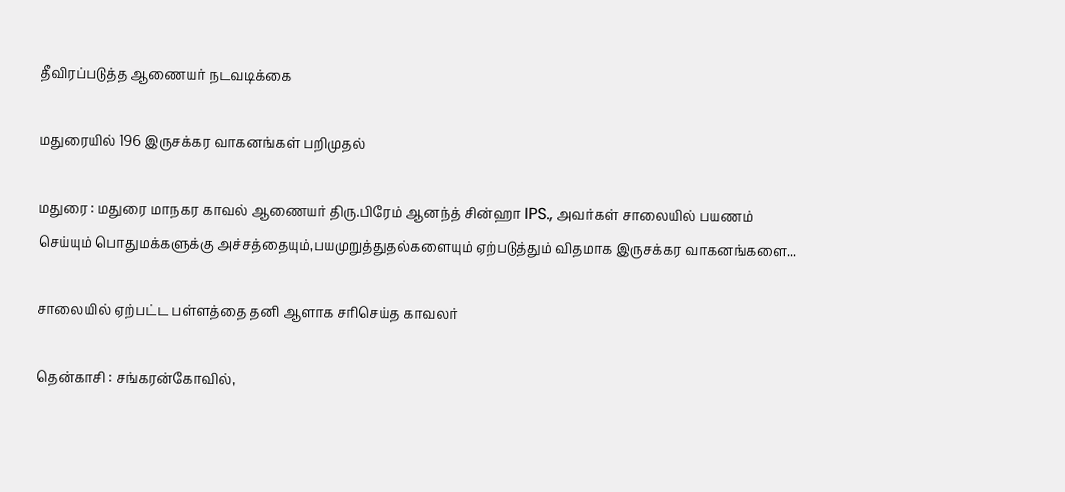தீவிரப்படுத்த ஆணையர் நடவடிக்கை

மதுரையில் 196 இருசக்கர வாகனங்கள் பறிமுதல்

மதுரை : மதுரை மாநகர காவல் ஆணையர் திரு.பிரேம் ஆனந்த் சின்ஹா IPS., அவர்கள் சாலையில் பயணம் செய்யும் பொதுமக்களுக்கு அச்சத்தையும்,பயமுறுத்துதல்களையும் ஏற்படுத்தும் விதமாக இருசக்கர வாகனங்களை...

சாலையில் ஏற்பட்ட பள்ளத்தை தனி ஆளாக சரிசெய்த காவலர்

தென்காசி : சங்கரன்கோவில்,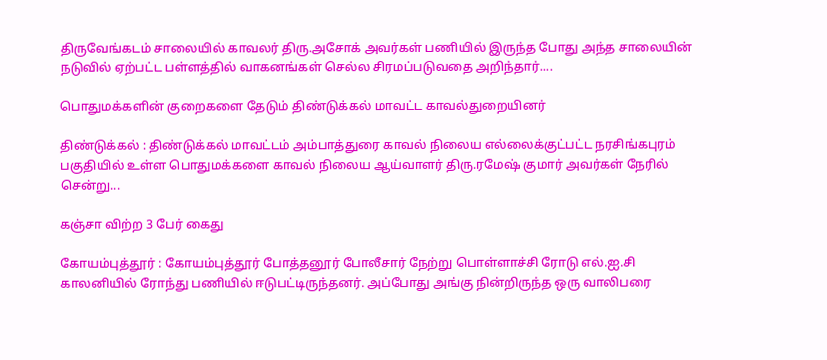திருவேங்கடம் சாலையில் காவலர் திரு.அசோக் அவர்கள் பணியில் இருந்த போது அந்த சாலையின் நடுவில் ஏற்பட்ட பள்ளத்தில் வாகனங்கள் செல்ல சிரமப்படுவதை அறிந்தார்....

பொதுமக்களின் குறைகளை தேடும் திண்டுக்கல் மாவட்ட காவல்துறையினர்

திண்டுக்கல் : திண்டுக்கல் மாவட்டம் அம்பாத்துரை காவல் நிலைய எல்லைக்குட்பட்ட நரசிங்கபுரம் பகுதியில் உள்ள பொதுமக்களை காவல் நிலைய ஆய்வாளர் திரு.ரமேஷ் குமார் அவர்கள் நேரில் சென்று...

கஞ்சா விற்ற 3 பேர் கைது

கோயம்புத்தூர் : கோயம்புத்தூர் போத்தனூர் போலீசார் நேற்று பொள்ளாச்சி ரோடு எல்.ஐ.சி காலனியில் ரோந்து பணியில் ஈடுபட்டிருந்தனர். அப்போது அங்கு நின்றிருந்த ஒரு வாலிபரை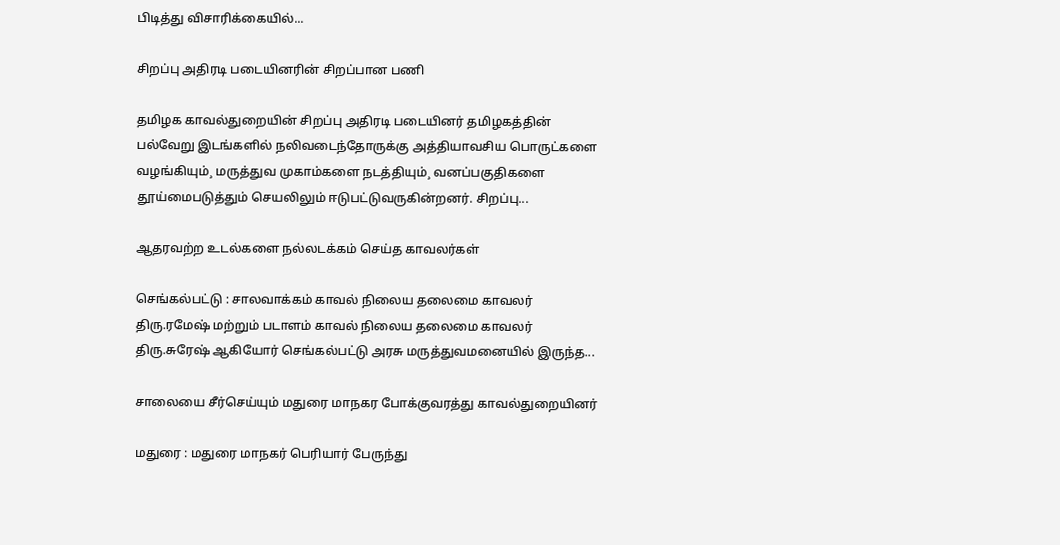பிடித்து விசாரிக்கையில்...

சிறப்பு அதிரடி படையினரின் சிறப்பான பணி

தமிழக காவல்துறையின் சிறப்பு அதிரடி படையினர் தமிழகத்தின் பல்வேறு இடங்களில் நலிவடைந்தோருக்கு அத்தியாவசிய பொருட்களை வழங்கியும்¸ மருத்துவ முகாம்களை நடத்தியும்¸ வனப்பகுதிகளை தூய்மைபடுத்தும் செயலிலும் ஈடுபட்டுவருகின்றனர். சிறப்பு...

ஆதரவற்ற உடல்களை நல்லடக்கம் செய்த காவலர்கள்

செங்கல்பட்டு : சாலவாக்கம் காவல் நிலைய தலைமை காவலர் திரு.ரமேஷ் மற்றும் படாளம் காவல் நிலைய தலைமை காவலர் திரு.சுரேஷ் ஆகியோர் செங்கல்பட்டு அரசு மருத்துவமனையில் இருந்த...

சாலையை சீர்செய்யும் மதுரை மாநகர போக்குவரத்து காவல்துறையினர்

மதுரை : மதுரை மாநகர் பெரியார் பேருந்து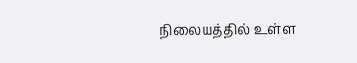நிலையத்தில் உள்ள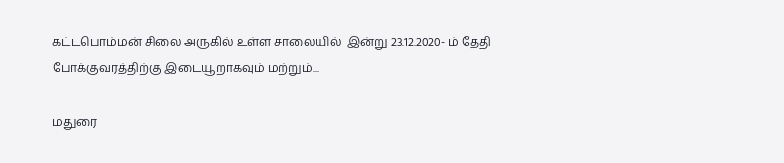கட்டபொம்மன் சிலை அருகில் உள்ள சாலையில்  இன்று 23.12.2020- ம் தேதி போக்குவரத்திற்கு இடையூறாகவும் மற்றும்...

மதுரை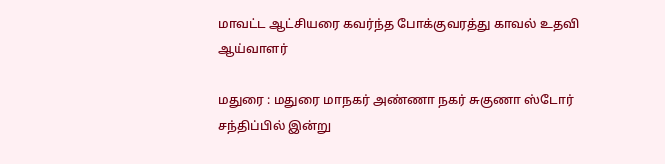மாவட்ட ஆட்சியரை கவர்ந்த போக்குவரத்து காவல் உதவி ஆய்வாளர்

மதுரை : மதுரை மாநகர் அண்ணா நகர் சுகுணா ஸ்டோர் சந்திப்பில் இன்று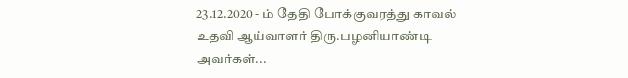23.12.2020 - ம் தேதி போக்குவரத்து காவல் உதவி ஆய்வாளர் திரு.பழனியாண்டி அவர்கள்...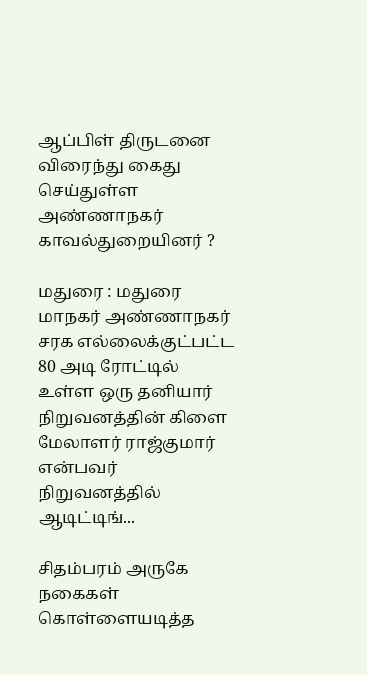ஆப்பிள் திருடனை விரைந்து கைது செய்துள்ள அண்ணாநகர் காவல்துறையினர் ?

மதுரை : மதுரை மாநகர் அண்ணாநகர் சரக எல்லைக்குட்பட்ட 80 அடி ரோட்டில் உள்ள ஒரு தனியார் நிறுவனத்தின் கிளை மேலாளர் ராஜ்குமார் என்பவர் நிறுவனத்தில் ஆடிட்டிங்...

சிதம்பரம் அருகே நகைகள் கொள்ளையடித்த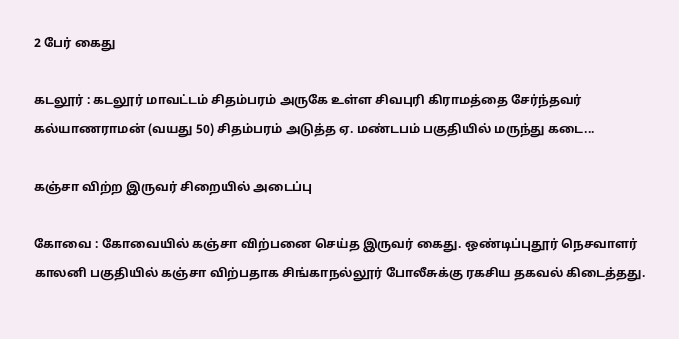2 பேர் கைது

கடலூர் : கடலூர் மாவட்டம் சிதம்பரம் அருகே உள்ள சிவபுரி கிராமத்தை சேர்ந்தவர் கல்யாணராமன் (வயது 50) சிதம்பரம் அடுத்த ஏ. மண்டபம் பகுதியில் மருந்து கடை...

கஞ்சா விற்ற இருவர் சிறையில் அடைப்பு

கோவை : கோவையில் கஞ்சா விற்பனை செய்த இருவர் கைது. ஒண்டிப்புதூர் நெசவாளர் காலனி பகுதியில் கஞ்சா விற்பதாக சிங்காநல்லூர் போலீசுக்கு ரகசிய தகவல் கிடைத்தது.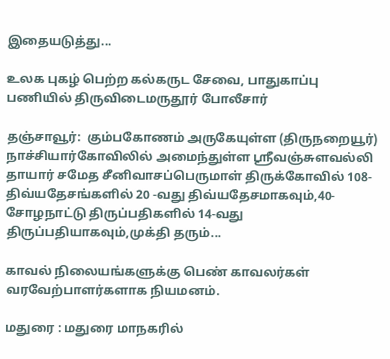இதையடுத்து...

உலக புகழ் பெற்ற கல்கருட சேவை, பாதுகாப்பு பணியில் திருவிடைமருதூர் போலீசார்

தஞ்சாவூர்:  கும்பகோணம் அருகேயுள்ள (திருநறையூர்) நாச்சியார்கோவிலில் அமைந்துள்ள ஸ்ரீவஞ்சுளவல்லி தாயார் சமேத சீனிவாசப்பெருமாள் திருக்கோவில் 108-திவ்யதேசங்களில் 20 -வது திவ்யதேசமாகவும்,40- சோழநாட்டு திருப்பதிகளில் 14-வது திருப்பதியாகவும்,முக்தி தரும்...

காவல் நிலையங்களுக்கு பெண் காவலர்கள் வரவேற்பாளர்களாக நியமனம்.

மதுரை : மதுரை மாநகரில்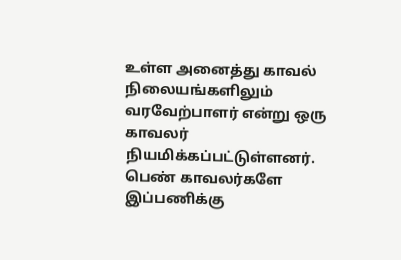உள்ள அனைத்து காவல் நிலையங்களிலும் வரவேற்பாளர் என்று ஒரு காவலர் நியமிக்கப்பட்டுள்ளனர். பெண் காவலர்களே இப்பணிக்கு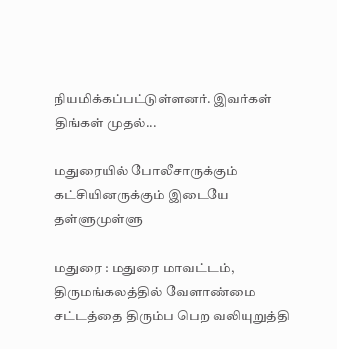நியமிக்கப்பட்டுள்ளனர். இவர்கள் திங்கள் முதல்...

மதுரையில் போலீசாருக்கும் கட்சியினருக்கும் இடையே தள்ளுமுள்ளு

மதுரை : மதுரை மாவட்டம், திருமங்கலத்தில் வேளாண்மை சட்டத்தை திரும்ப பெற வலியுறுத்தி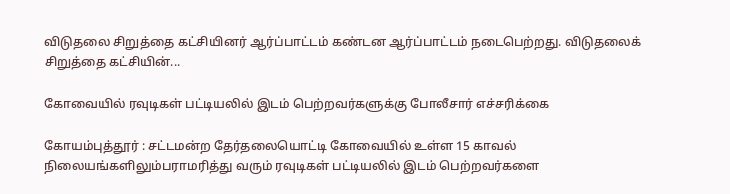விடுதலை சிறுத்தை கட்சியினர் ஆர்ப்பாட்டம் கண்டன ஆர்ப்பாட்டம் நடைபெற்றது. விடுதலைக் சிறுத்தை கட்சியின்...

கோவையில் ரவுடிகள் பட்டியலில் இடம் பெற்றவர்களுக்கு போலீசார் எச்சரிக்கை

கோயம்புத்தூர் : சட்டமன்ற தேர்தலையொட்டி கோவையில் உள்ள 15 காவல் நிலையங்களிலும்பராமரித்து வரும் ரவுடிகள் பட்டியலில் இடம் பெற்றவர்களை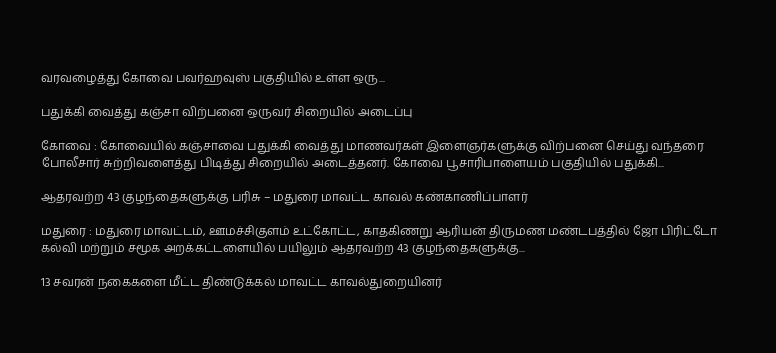வரவழைத்து கோவை பவர்ஹவுஸ் பகுதியில் உள்ள ஒரு...

பதுக்கி வைத்து கஞ்சா விற்பனை ஒருவர் சிறையில் அடைப்பு

கோவை : கோவையில் கஞ்சாவை பதுக்கி வைத்து மாணவர்கள் இளைஞர்களுக்கு விற்பனை செய்து வந்தரை போலீசார் சுற்றிவளைத்து பிடித்து சிறையில் அடைத்தனர். கோவை பூசாரிபாளையம் பகுதியில் பதுக்கி...

ஆதரவற்ற 43 குழந்தைகளுக்கு பரிசு – மதுரை மாவட்ட காவல் கண்காணிப்பாளர்

மதுரை : மதுரை மாவட்டம், ஊமச்சிகுளம் உட்கோட்ட, காதகிணறு ஆரியன் திருமண மண்டபத்தில் ஜோ பிரிட்டோ கல்வி மற்றும் சமூக அறக்கட்டளையில் பயிலும் ஆதரவற்ற 43 குழந்தைகளுக்கு...

13 சவரன் நகைகளை மீட்ட திண்டுக்கல் மாவட்ட காவல்துறையினர்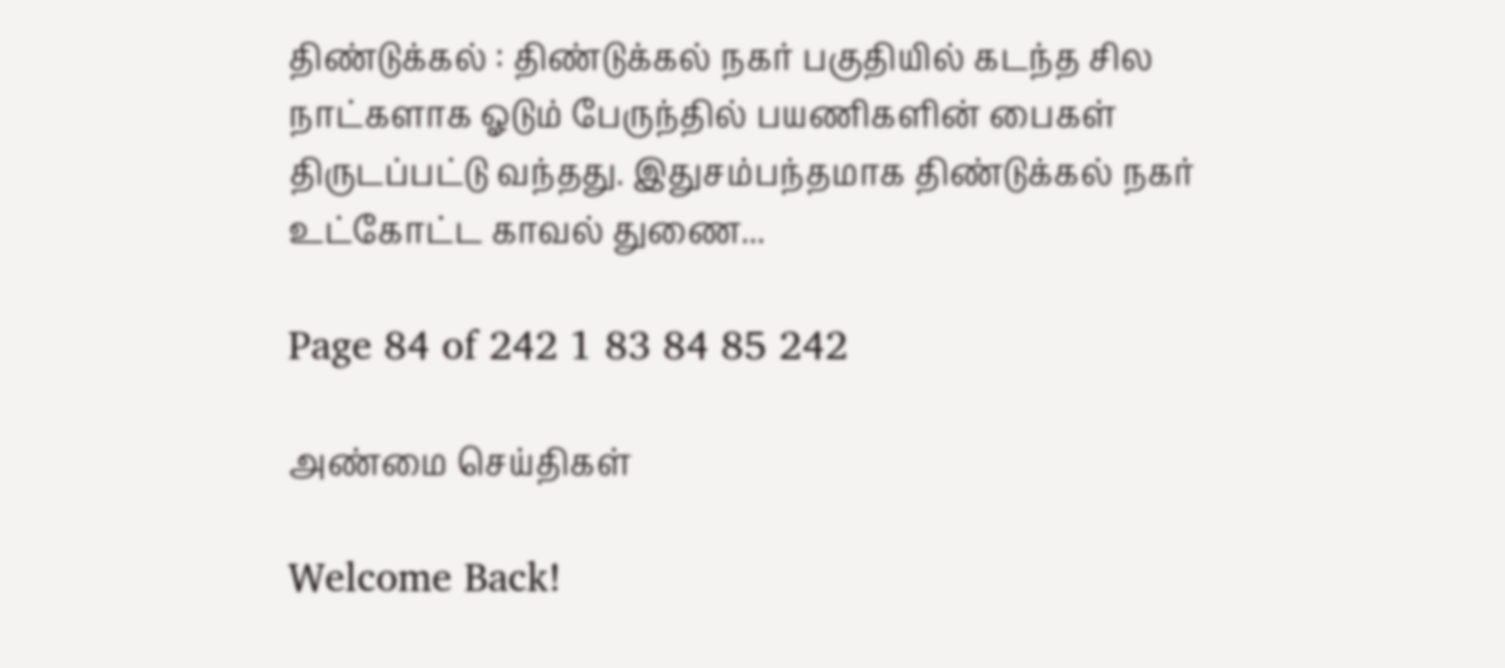திண்டுக்கல் : திண்டுக்கல் நகர் பகுதியில் கடந்த சில நாட்களாக ஓடும் பேருந்தில் பயணிகளின் பைகள் திருடப்பட்டு வந்தது. இதுசம்பந்தமாக திண்டுக்கல் நகர் உட்கோட்ட காவல் துணை...

Page 84 of 242 1 83 84 85 242

அண்மை செய்திகள்

Welcome Back!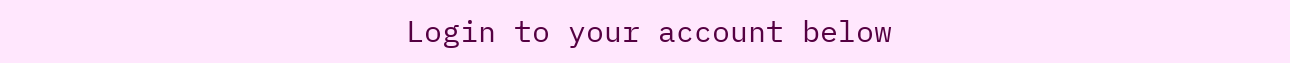Login to your account below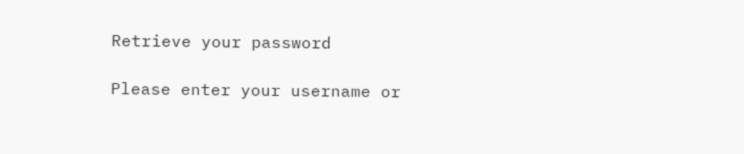Retrieve your password

Please enter your username or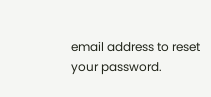email address to reset your password.